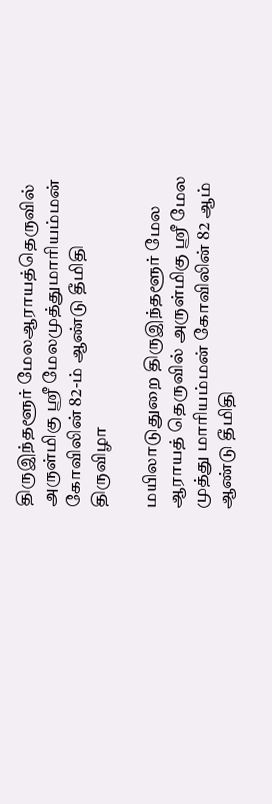திருஇந்தளூர் மேலஆராயத்தெருவில் அருள்மிகு ஸ்ரீ மேலமுத்துமாரியம்மன்  கோவிலின் 82-ம் ஆண்டு தீமிதி திருவிழா

மயிலாடுதுறை திருஇந்தளூர் மேல ஆராயத் தெருவில் அருள்மிகு ஸ்ரீ மேல முத்து மாரியம்மன் கோவிலின் 82 ஆம் ஆண்டு தீமிதி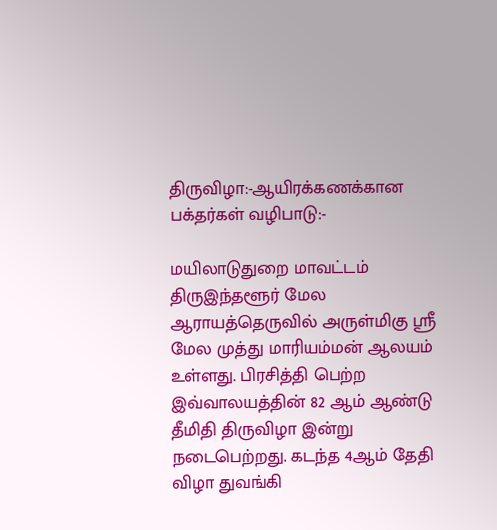திருவிழா:-ஆயிரக்கணக்கான பக்தர்கள் வழிபாடு:-

மயிலாடுதுறை மாவட்டம் திருஇந்தளூர் மேல ஆராயத்தெருவில் அருள்மிகு ஸ்ரீ மேல முத்து மாரியம்மன் ஆலயம் உள்ளது. பிரசித்தி பெற்ற இவ்வாலயத்தின் 82 ஆம் ஆண்டு தீமிதி திருவிழா இன்று நடைபெற்றது. கடந்த 4ஆம் தேதி விழா துவங்கி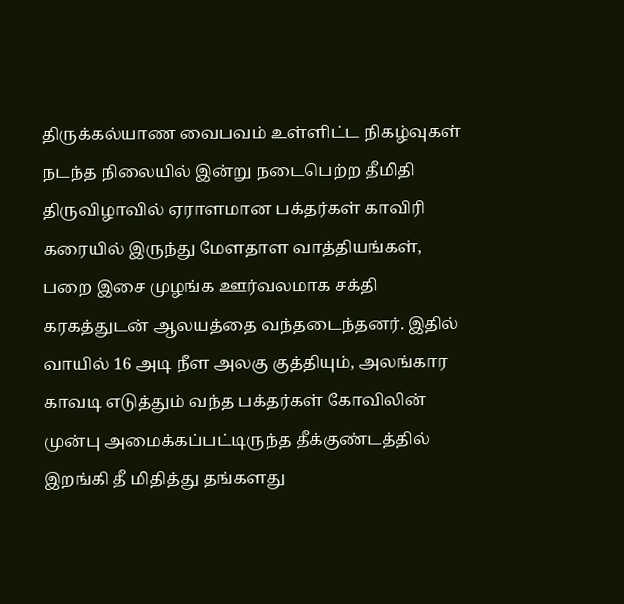திருக்கல்யாண வைபவம் உள்ளிட்ட நிகழ்வுகள் நடந்த நிலையில் இன்று நடைபெற்ற தீமிதி திருவிழாவில் ஏராளமான பக்தர்கள் காவிரி கரையில் இருந்து மேளதாள வாத்தியங்கள், பறை இசை முழங்க ஊர்வலமாக சக்தி கரகத்துடன் ஆலயத்தை வந்தடைந்தனர். இதில் வாயில் 16 அடி நீள அலகு குத்தியும், அலங்கார காவடி எடுத்தும் வந்த பக்தர்கள் கோவிலின் முன்பு அமைக்கப்பட்டிருந்த தீக்குண்டத்தில் இறங்கி தீ மிதித்து தங்களது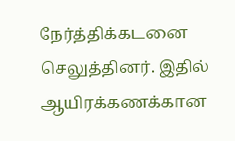நேர்த்திக்கடனை செலுத்தினர். இதில் ஆயிரக்கணக்கான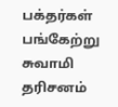பக்தர்கள் பங்கேற்று சுவாமி தரிசனம்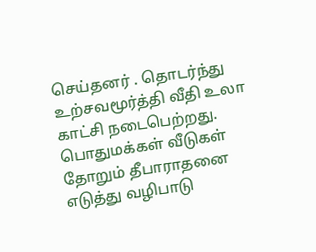செய்தனர் . தொடர்ந்து உற்சவமூர்த்தி வீதி உலா காட்சி நடைபெற்றது. பொதுமக்கள் வீடுகள் தோறும் தீபாராதனை எடுத்து வழிபாடு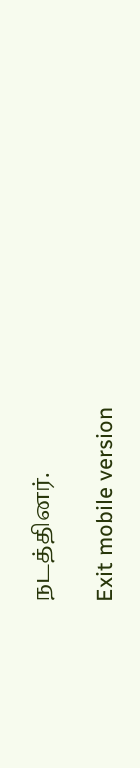நடத்தினர்.

Exit mobile version